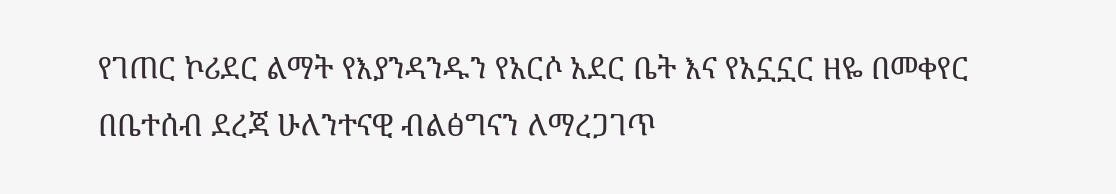የገጠር ኮሪደር ልማት የእያንዳንዱን የአርሶ አደር ቤት እና የአኗኗር ዘዬ በመቀየር በቤተሰብ ደረጃ ሁለንተናዊ ብልፅግናን ለማረጋገጥ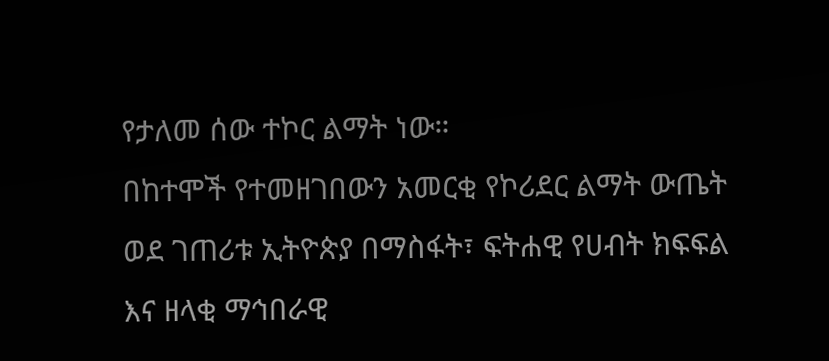የታለመ ሰው ተኮር ልማት ነው።
በከተሞች የተመዘገበውን አመርቂ የኮሪደር ልማት ውጤት ወደ ገጠሪቱ ኢትዮጵያ በማስፋት፣ ፍትሐዊ የሀብት ክፍፍል እና ዘላቂ ማኅበራዊ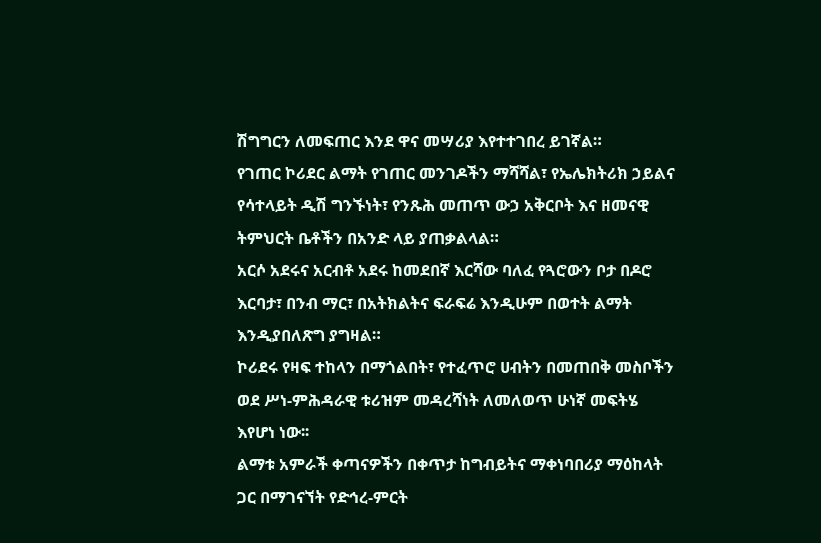ሽግግርን ለመፍጠር እንደ ዋና መሣሪያ እየተተገበረ ይገኛል።
የገጠር ኮሪደር ልማት የገጠር መንገዶችን ማሻሻል፣ የኤሌክትሪክ ኃይልና የሳተላይት ዲሽ ግንኙነት፣ የንጹሕ መጠጥ ውኃ አቅርቦት እና ዘመናዊ ትምህርት ቤቶችን በአንድ ላይ ያጠቃልላል።
አርሶ አደሩና አርብቶ አደሩ ከመደበኛ እርሻው ባለፈ የጓሮውን ቦታ በዶሮ እርባታ፣ በንብ ማር፣ በአትክልትና ፍራፍሬ እንዲሁም በወተት ልማት እንዲያበለጽግ ያግዛል።
ኮሪደሩ የዛፍ ተከላን በማጎልበት፣ የተፈጥሮ ሀብትን በመጠበቅ መስቦችን ወደ ሥነ-ምሕዳራዊ ቱሪዝም መዳረሻነት ለመለወጥ ሁነኛ መፍትሄ እየሆነ ነው፡፡
ልማቱ አምራች ቀጣናዎችን በቀጥታ ከግብይትና ማቀነባበሪያ ማዕከላት ጋር በማገናኘት የድኅረ-ምርት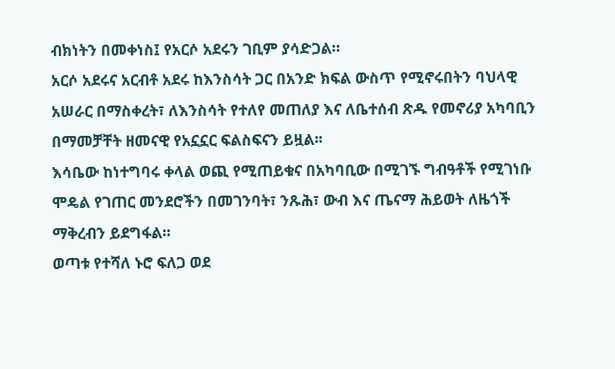ብክነትን በመቀነስ፤ የአርሶ አደሩን ገቢም ያሳድጋል።
አርሶ አደሩና አርብቶ አደሩ ከእንስሳት ጋር በአንድ ክፍል ውስጥ የሚኖሩበትን ባህላዊ አሠራር በማስቀረት፣ ለእንስሳት የተለየ መጠለያ እና ለቤተሰብ ጽዱ የመኖሪያ አካባቢን በማመቻቸት ዘመናዊ የአኗኗር ፍልስፍናን ይዟል፡፡
እሳቤው ከነተግባሩ ቀላል ወጪ የሚጠይቁና በአካባቢው በሚገኙ ግብዓቶች የሚገነቡ ሞዴል የገጠር መንደሮችን በመገንባት፣ ንጹሕ፣ ውብ እና ጤናማ ሕይወት ለዜጎች ማቅረብን ይደግፋል።
ወጣቱ የተሻለ ኑሮ ፍለጋ ወደ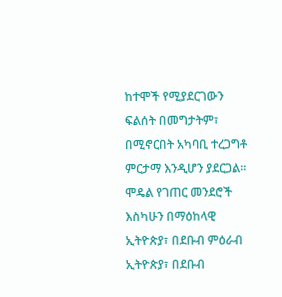ከተሞች የሚያደርገውን ፍልሰት በመግታትም፣ በሚኖርበት አካባቢ ተረጋግቶ ምርታማ እንዲሆን ያደርጋል።
ሞዴል የገጠር መንደሮች እስካሁን በማዕከላዊ ኢትዮጵያ፣ በደቡብ ምዕራብ ኢትዮጵያ፣ በደቡብ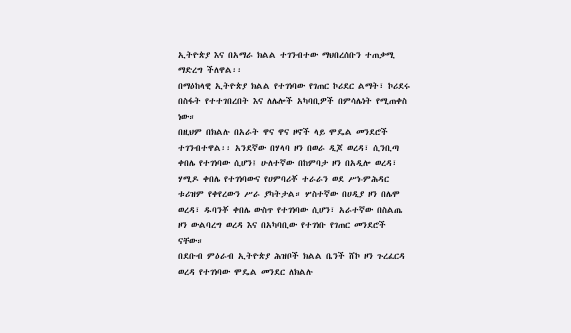ኢትዮጵያ እና በአማራ ክልል ተገንብተው ማህበረሰቡን ተጠቃሚ ማድረግ ችለዋል፡፡
በማዕከላዊ ኢትዮጵያ ክልል የተገነባው የገጠር ኮሪደር ልማት፣ ኮሪደሩ በስፋት የተተገበረበት እና ለሌሎች አካባቢዎች በምሳሌነት የሚጠቀስ ነው።
በዚህም በክልሉ በአራት ዋና ዋና ዞኖች ላይ ሞዴል መንደሮች ተገንብተዋል፡፡ አንደኛው በሃላባ ዞን በወራ ዲጆ ወረዳ፣ ሲንቢጣ ቀበሌ የተገነባው ሲሆን፤ ሁለተኛው በከምባታ ዞን በአዲሎ ወረዳ፣ ሃሚዶ ቀበሌ የተገነባውና የሀምባሪቾ ተራራን ወደ ሥነ-ምሕዳር ቱሪዝም የቀየረውን ሥራ ያካትታል። ሦስተኛው በሀዲያ ዞን በሌሞ ወረዳ፣ ዱባንቾ ቀበሌ ውስጥ የተገነባው ሲሆን፣ አራተኛው በስልጤ ዞን ውልባረግ ወረዳ እና በአካባቢው የተገነቡ የገጠር መንደሮች ናቸው።
በደቡብ ምዕራብ ኢትዮጵያ ሕዝቦች ክልል ቤንች ሸኮ ዞን ጉረፈርዳ ወረዳ የተገነባው ሞዴል መንደር ለክልሉ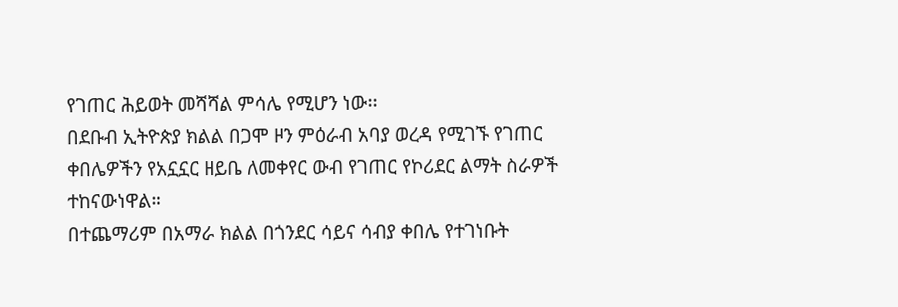የገጠር ሕይወት መሻሻል ምሳሌ የሚሆን ነው፡፡
በደቡብ ኢትዮጵያ ክልል በጋሞ ዞን ምዕራብ አባያ ወረዳ የሚገኙ የገጠር ቀበሌዎችን የአኗኗር ዘይቤ ለመቀየር ውብ የገጠር የኮሪደር ልማት ስራዎች ተከናውነዋል።
በተጨማሪም በአማራ ክልል በጎንደር ሳይና ሳብያ ቀበሌ የተገነቡት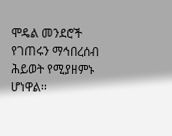ሞዴል መንደሮች የገጠሩን ማኅበረሰብ ሕይወት የሚያዘምኑ ሆነዋል፡፡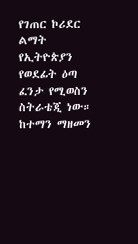የገጠር ኮሪደር ልማት የኢትዮጵያን የወደፊት ዕጣ ፈንታ የሚወስን ስትራቴጂ ነው።
ከተማን ማዘመን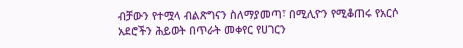ብቻውን የተሟላ ብልጽግናን ስለማያመጣ፣ በሚሊዮን የሚቆጠሩ የአርሶ አደሮችን ሕይወት በጥራት መቀየር የሀገርን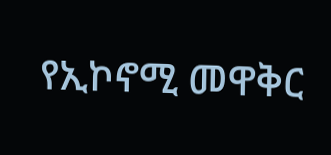የኢኮኖሚ መዋቅር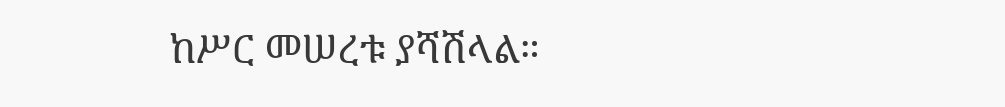ከሥር መሠረቱ ያሻሽላል።